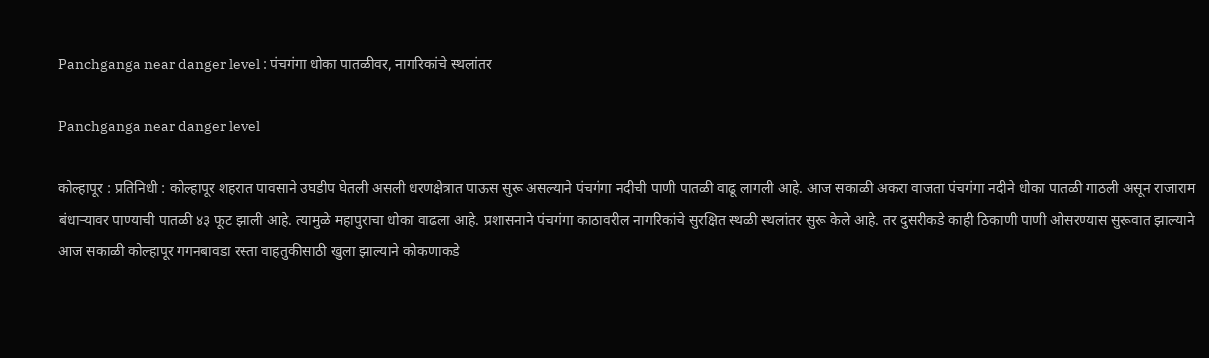Panchganga near danger level : पंचगंगा धोका पातळीवर, नागरिकांचे स्थलांतर

Panchganga near danger level

कोल्हापूर : प्रतिनिधी : कोल्हापूर शहरात पावसाने उघडीप घेतली असली धरणक्षेत्रात पाऊस सुरू असल्याने पंचगंगा नदीची पाणी पातळी वाढू लागली आहे. आज सकाळी अकरा वाजता पंचगंगा नदीने धोका पातळी गाठली असून राजाराम बंधाऱ्यावर पाण्याची पातळी ४३ फूट झाली आहे. त्यामुळे महापुराचा धोका वाढला आहे. प्रशासनाने पंचगंगा काठावरील नागरिकांचे सुरक्षित स्थळी स्थलांतर सुरू केले आहे. तर दुसरीकडे काही ठिकाणी पाणी ओसरण्यास सुरूवात झाल्याने आज सकाळी कोल्हापूर गगनबावडा रस्ता वाहतुकीसाठी खुला झाल्याने कोकणाकडे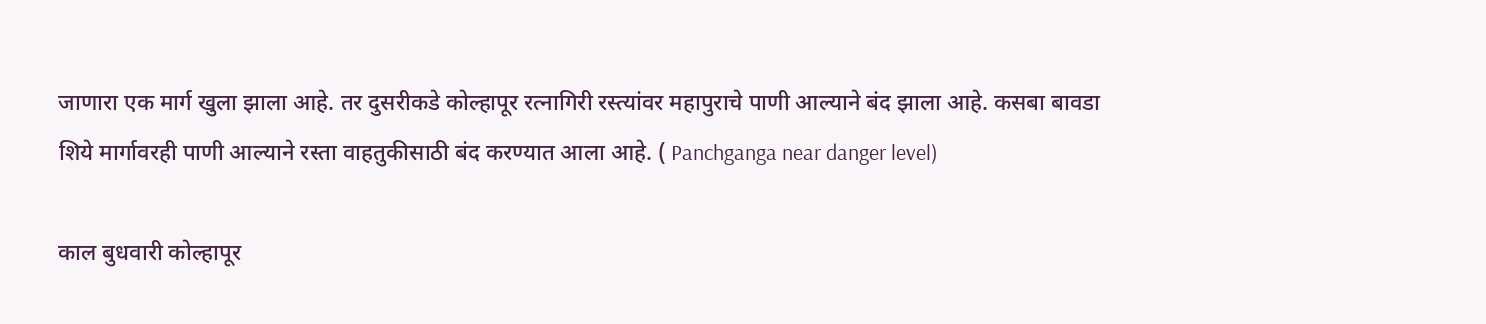जाणारा एक मार्ग खुला झाला आहे. तर दुसरीकडे कोल्हापूर रत्नागिरी रस्त्यांवर महापुराचे पाणी आल्याने बंद झाला आहे. कसबा बावडा शिये मार्गावरही पाणी आल्याने रस्ता वाहतुकीसाठी बंद करण्यात आला आहे. ( Panchganga near danger level)

काल बुधवारी कोल्हापूर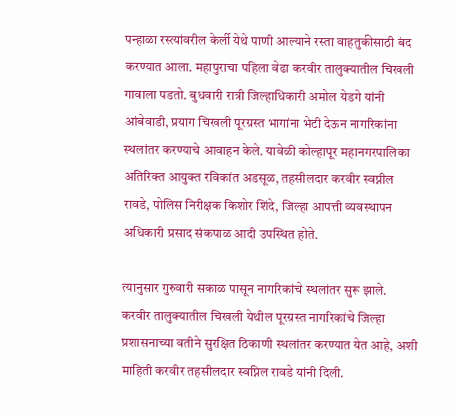पन्हाळा रस्त्यांवरील केर्ली येथे पाणी आल्याने रस्ता वाहतुकीसाठी बंद करण्यात आला. महापुराचा पहिला वेढा करवीर तालुक्यातील चिखली गावाला पडतो. बुधवारी रात्री जिल्हाधिकारी अमोल येडगे यांनी आंबेवाडी, प्रयाग चिखली पूरग्रस्त भागांना भेटी देऊन नागरिकांना स्थलांतर करण्याचे आवाहन केले. यावेळी कोल्हापूर महानगरपालिका अतिरिक्त आयुक्त रविकांत अडसूळ, तहसीलदार करवीर स्वप्नील रावडे, पोलिस निरीक्षक किशोर शिंदे, जिल्हा आपत्ती व्यवस्थापन अधिकारी प्रसाद संकपाळ आदी उपस्थित होते.

त्यानुसार गुरुवारी सकाळ पासून नागरिकांचे स्थलांतर सुरू झाले.  करवीर तालुक्यातील चिखली येथील पूरग्रस्त नागरिकांचे जिल्हा प्रशासनाच्या वतीने सुरक्षित ठिकाणी स्थलांतर करण्यात येत आहे, अशी माहिती करवीर तहसीलदार स्वप्निल रावडे यांनी दिली.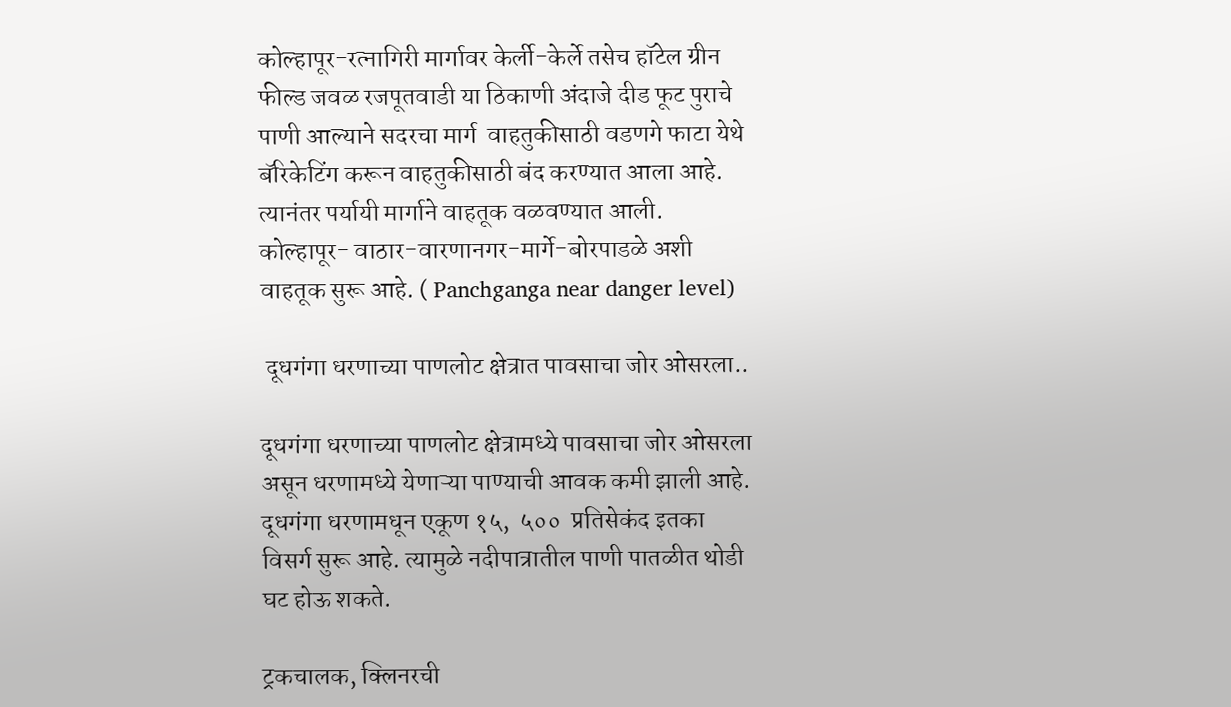कोल्हापूर-रत्नागिरी मार्गावर केर्ली-केर्ले तसेच हॉटेल ग्रीन फील्ड जवळ रजपूतवाडी या ठिकाणी अंदाजे दीड फूट पुराचे पाणी आल्याने सदरचा मार्ग  वाहतुकीसाठी वडणगे फाटा येथे बॅरिकेटिंग करून वाहतुकीसाठी बंद करण्यात आला आहे. त्यानंतर पर्यायी मार्गाने वाहतूक वळवण्यात आली.  कोल्हापूर- वाठार-वारणानगर-मार्गे-बोरपाडळे अशी वाहतूक सुरू आहे. ( Panchganga near danger level)

 दूधगंगा धरणाच्या पाणलोट क्षेत्रात पावसाचा जोर ओसरला..

दूधगंगा धरणाच्या पाणलोट क्षेत्रामध्ये पावसाचा जोर ओसरला असून धरणामध्ये येणाऱ्या पाण्याची आवक कमी झाली आहे. दूधगंगा धरणामधून एकूण १५,  ५००  प्रतिसेकंद इतका विसर्ग सुरू आहे. त्यामुळे नदीपात्रातील पाणी पातळीत थोडी घट होऊ शकते.

ट्रकचालक, क्लिनरची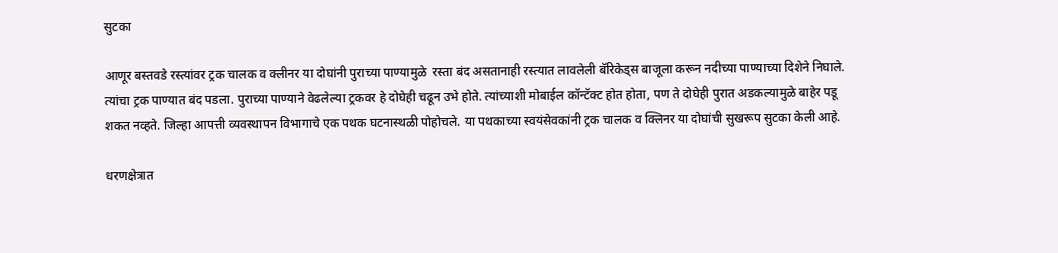सुटका

आणूर बस्तवडे रस्त्यांवर ट्रक चालक व क्लीनर या दोघांनी पुराच्या पाण्यामुळे  रस्ता बंद असतानाही रस्त्यात लावलेली बॅरिकेड्स बाजूला करून नदीच्या पाण्याच्या दिशेने निघाले. त्यांचा ट्रक पाण्यात बंद पडला. पुराच्या पाण्याने वेढलेल्या ट्रकवर हे दोघेही चढून उभे होते. त्यांच्याशी मोबाईल कॉन्टॅक्ट होत होता, पण ते दोघेही पुरात अडकल्यामुळे बाहेर पडू शकत नव्हते. जिल्हा आपत्ती व्यवस्थापन विभागाचे एक पथक घटनास्थळी पोहोचले. या पथकाच्या स्वयंसेवकांनी ट्रक चालक व क्लिनर या दोघांची सुखरूप सुटका केली आहे.

धरणक्षेत्रात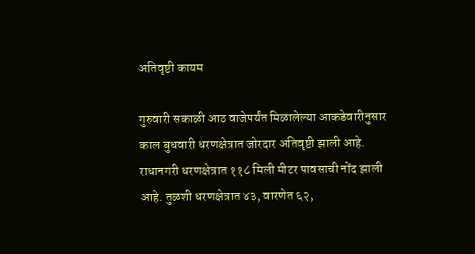अतिवृष्टी कायम

गुरुवारी सकाळी आठ वाजेपर्यंत मिळालेल्या आकडेवारीनुसार काल बुधवारी धरणक्षेत्रात जोरदार अतिवृष्टी झाली आहे. राधानगरी धरणक्षेत्रात ११८ मिली मीटर पावसाची नोंद झाली आहे. तुळशी धरणक्षेत्रात ४३, वारणेत ६२,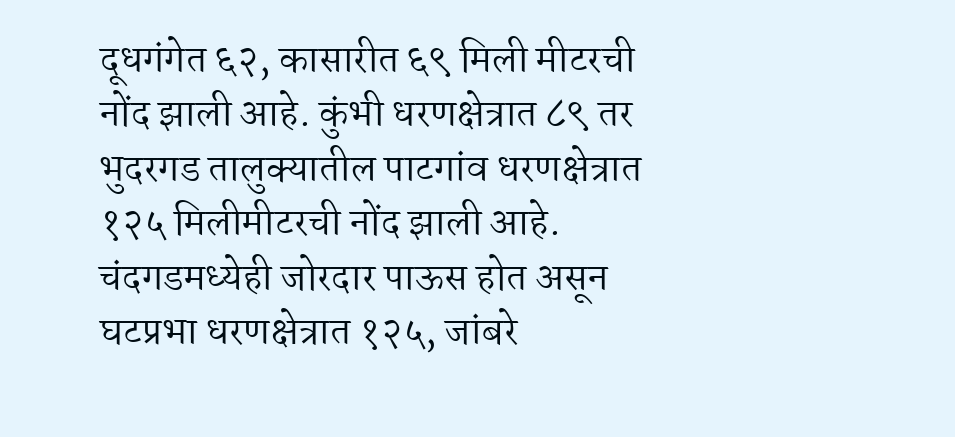दूधगंगेत ६२, कासारीत ६९ मिली मीटरची नोंद झाली आहे. कुंभी धरणक्षेत्रात ८९ तर भुदरगड तालुक्यातील पाटगांव धरणक्षेत्रात १२५ मिलीमीटरची नोंद झाली आहे. चंदगडमध्येही जोरदार पाऊस होत असून घटप्रभा धरणक्षेत्रात १२५, जांबरे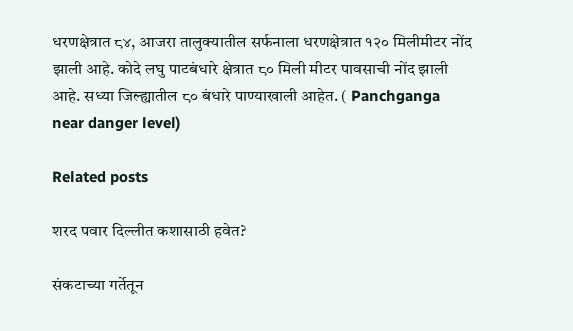धरणक्षेत्रात ८४, आजरा तालुक्यातील सर्फनाला धरणक्षेत्रात १२० मिलीमीटर नोंद झाली आहे. कोदे लघु पाटबंधारे क्षेत्रात ८० मिली मीटर पावसाची नोंद झाली आहे. सध्या जिल्ह्यातील ८० बंधारे पाण्याखाली आहेत. ( Panchganga near danger level)

Related posts

शरद पवार दिल्लीत कशासाठी हवेत?

संकटाच्या गर्तेतून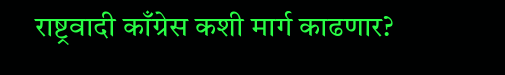राष्ट्रवादी काँग्रेस कशी मार्ग काढणार?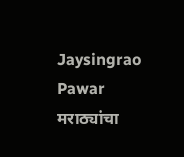Jaysingrao Pawar मराठ्यांचा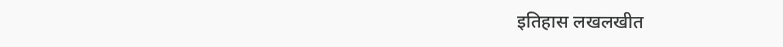इतिहास लखलखीत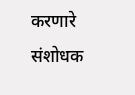करणारे संशोधक